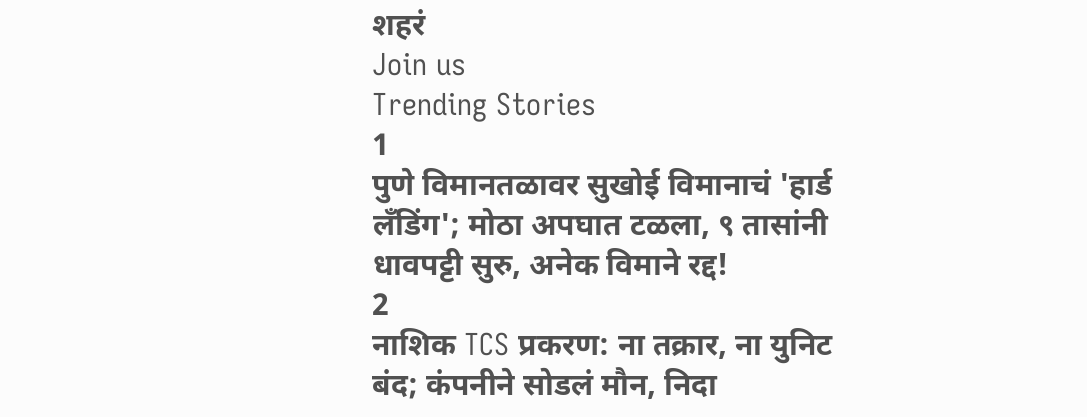शहरं
Join us
Trending Stories
1
पुणे विमानतळावर सुखोई विमानाचं 'हार्ड लँडिंग'; मोठा अपघात टळला, ९ तासांनी धावपट्टी सुरु, अनेक विमाने रद्द!
2
नाशिक TCS प्रकरण: ना तक्रार, ना युनिट बंद; कंपनीने सोडलं मौन, निदा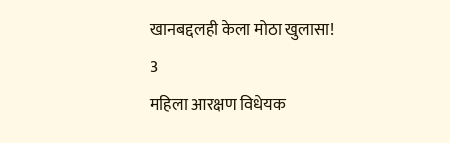खानबद्दलही केला मोठा खुलासा!
3
महिला आरक्षण विधेयक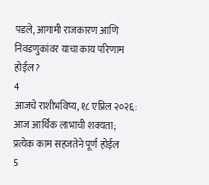पडले, आगामी राजकारण आणि निवडणुकांवर याचा काय परिणाम होईल?
4
आजचे राशीभविष्य, १८ एप्रिल २०२६: आज आर्थिक लाभाची शक्यता; प्रत्येक काम सहजतेने पूर्ण होईल
5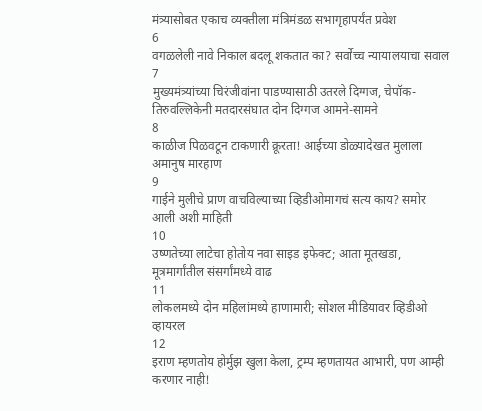मंत्र्यासोबत एकाच व्यक्तीला मंत्रिमंडळ सभागृहापर्यंत प्रवेश
6
वगळलेली नावे निकाल बदलू शकतात का? सर्वोच्च न्यायालयाचा सवाल
7
मुख्यमंत्र्यांच्या चिरंजीवांना पाडण्यासाठी उतरले दिग्गज, चेपॉक-तिरुवल्लिकेनी मतदारसंघात दोन दिग्गज आमने-सामने
8
काळीज पिळवटून टाकणारी क्रूरता! आईच्या डोळ्यादेखत मुलाला अमानुष मारहाण
9
गाईने मुलीचे प्राण वाचविल्याच्या व्हिडीओमागचं सत्य काय? समोर आली अशी माहिती
10
उष्णतेच्या लाटेचा होतोय नवा साइड इफेक्ट; आता मूतखडा, मूत्रमार्गांतील संसर्गांमध्ये वाढ
11
लोकलमध्ये दोन महिलांमध्ये हाणामारी; सोशल मीडियावर व्हिडीओ व्हायरल
12
इराण म्हणतोय होर्मुझ खुला केला, ट्रम्प म्हणतायत आभारी, पण आम्ही करणार नाही!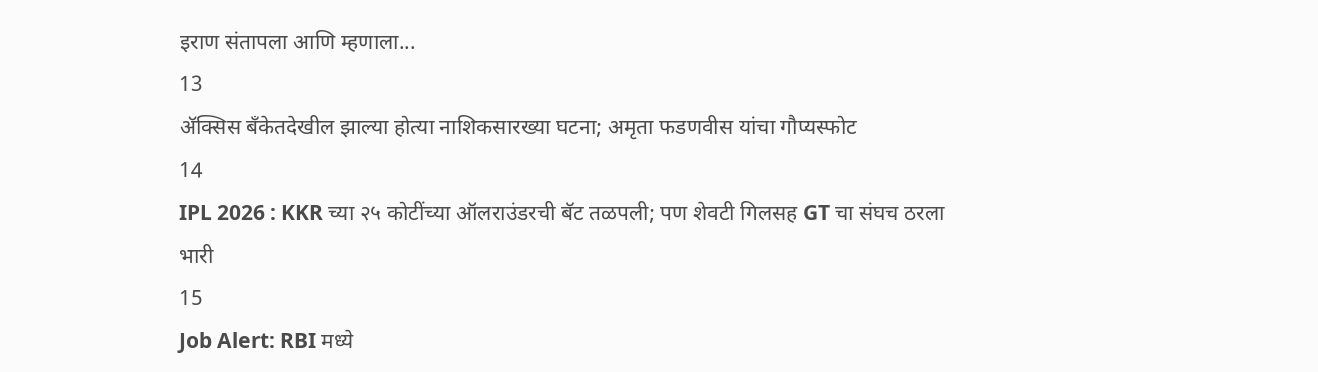इराण संतापला आणि म्हणाला...
13
ॲक्सिस बँकेतदेखील झाल्या होत्या नाशिकसारख्या घटना; अमृता फडणवीस यांचा गौप्यस्फोट
14
IPL 2026 : KKR च्या २५ कोटींच्या ऑलराउंडरची बॅट तळपली; पण शेवटी गिलसह GT चा संघच ठरला भारी
15
Job Alert: RBI मध्ये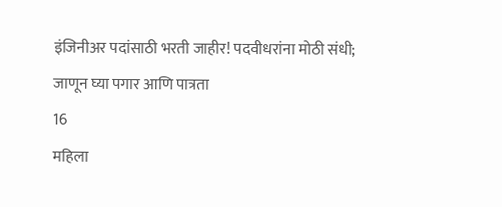इंजिनीअर पदांसाठी भरती जाहीर! पदवीधरांना मोठी संधी; जाणून घ्या पगार आणि पात्रता
16
महिला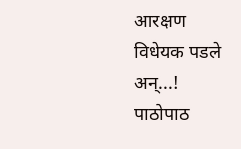आरक्षण विधेयक पडले अन्...! पाठोपाठ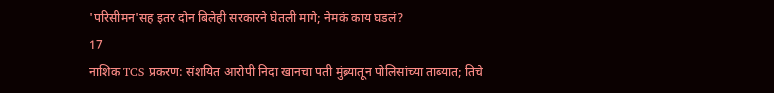'परिसीमन'सह इतर दोन बिलेही सरकारने घेतली मागे; नेमकं काय घडलं?
17
नाशिक TCS प्रकरण: संशयित आरोपी निदा खानचा पती मुंब्र्यातून पोलिसांच्या ताब्यात; तिचे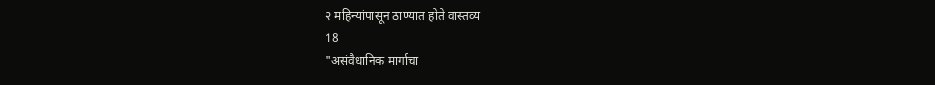२ महिन्यांपासून ठाण्यात होते वास्तव्य
18
"असंवैधानिक मार्गाचा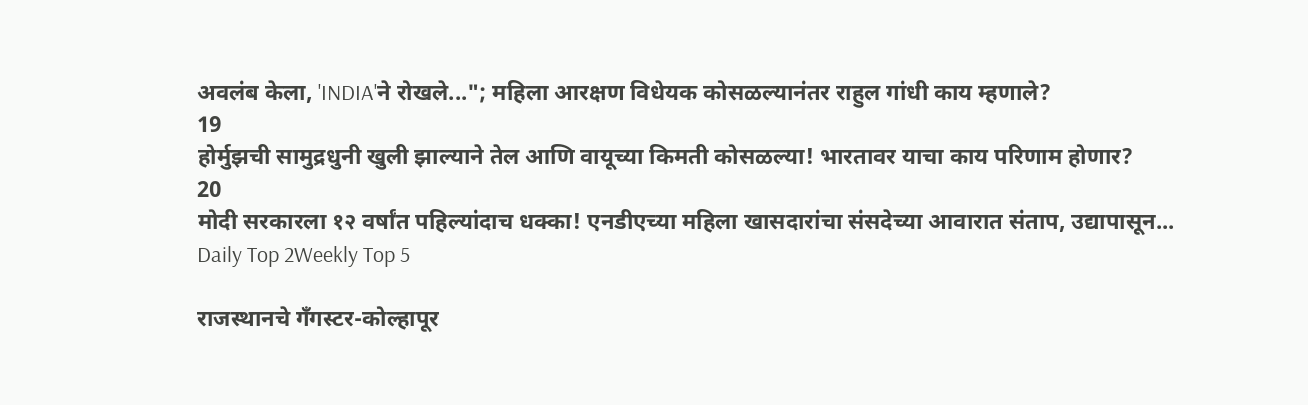अवलंब केला, 'INDIA'ने रोखले..."; महिला आरक्षण विधेयक कोसळल्यानंतर राहुल गांधी काय म्हणाले?
19
होर्मुझची सामुद्रधुनी खुली झाल्याने तेल आणि वायूच्या किमती कोसळल्या! भारतावर याचा काय परिणाम होणार?
20
मोदी सरकारला १२ वर्षांत पहिल्यांदाच धक्का! एनडीएच्या महिला खासदारांचा संसदेच्या आवारात संताप, उद्यापासून...
Daily Top 2Weekly Top 5

राजस्थानचे गँगस्टर-कोल्हापूर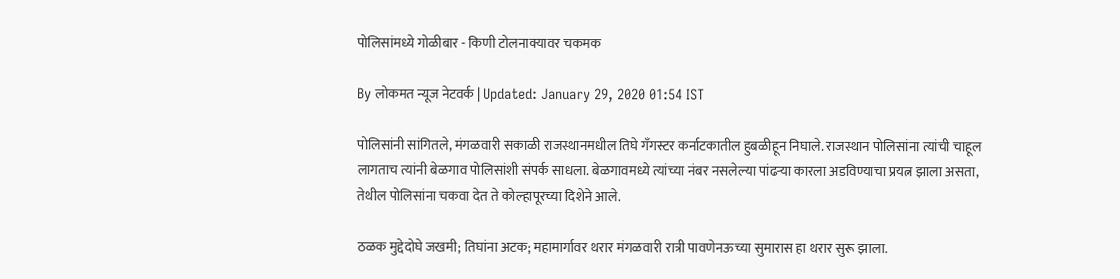पोलिसांमध्ये गोळीबार - किणी टोलनाक्यावर चकमक

By लोकमत न्यूज नेटवर्क | Updated: January 29, 2020 01:54 IST

पोलिसांनी सांगितले, मंगळवारी सकाळी राजस्थानमधील तिघे गँगस्टर कर्नाटकातील हुबळीहून निघाले. राजस्थान पोलिसांना त्यांची चाहूल लागताच त्यांनी बेळगाव पोलिसांशी संपर्क साधला. बेळगावमध्ये त्यांच्या नंबर नसलेल्या पांढऱ्या कारला अडविण्याचा प्रयत्न झाला असता, तेथील पोलिसांना चकवा देत ते कोल्हापूरच्या दिशेने आले.

ठळक मुद्देदोघे जखमी; तिघांना अटक; महामार्गावर थरार मंगळवारी रात्री पावणेनऊच्या सुमारास हा थरार सुरू झाला.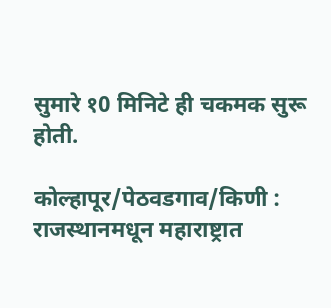सुमारे १0 मिनिटे ही चकमक सुरू होती.

कोल्हापूर/पेठवडगाव/किणी : राजस्थानमधून महाराष्ट्रात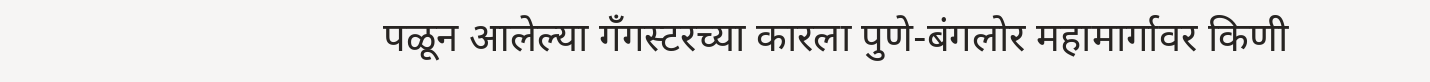पळून आलेल्या गँगस्टरच्या कारला पुणे-बंगलोर महामार्गावर किणी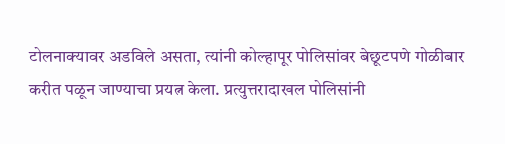टोलनाक्यावर अडविले असता, त्यांनी कोल्हापूर पोलिसांवर बेछूटपणे गोळीबार करीत पळून जाण्याचा प्रयत्न केला. प्रत्युत्तरादाखल पोलिसांनी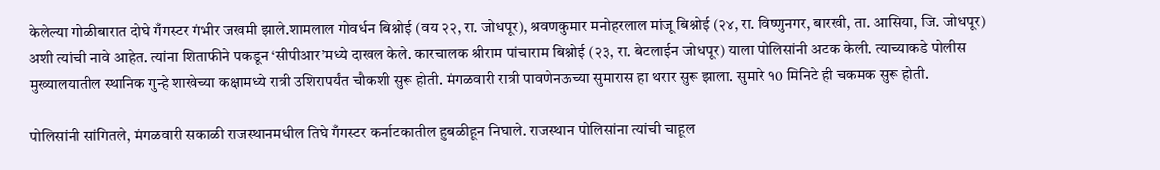केलेल्या गोळीबारात दोघे गँगस्टर गंभीर जखमी झाले.शामलाल गोवर्धन बिश्नोई (वय २२, रा. जोधपूर), श्रवणकुमार मनोहरलाल मांजू बिश्नोई (२४, रा. विष्णुनगर, बारखी, ता. आसिया, जि. जोधपूर) अशी त्यांची नावे आहेत. त्यांना शिताफीने पकडून ‘सीपीआर’मध्ये दाखल केले. कारचालक श्रीराम पांचाराम बिश्नोई (२३, रा. बेटलाईन जोधपूर) याला पोलिसांनी अटक केली. त्याच्याकडे पोलीस मुख्यालयातील स्थानिक गुन्हे शाखेच्या कक्षामध्ये रात्री उशिरापर्यंत चौकशी सुरू होती. मंगळवारी रात्री पावणेनऊच्या सुमारास हा थरार सुरू झाला. सुमारे १0 मिनिटे ही चकमक सुरू होती.

पोलिसांनी सांगितले, मंगळवारी सकाळी राजस्थानमधील तिघे गँगस्टर कर्नाटकातील हुबळीहून निघाले. राजस्थान पोलिसांना त्यांची चाहूल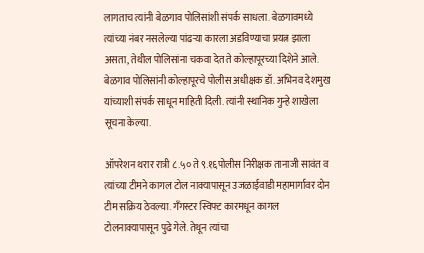लागताच त्यांनी बेळगाव पोलिसांशी संपर्क साधला. बेळगावमध्ये त्यांच्या नंबर नसलेल्या पांढऱ्या कारला अडविण्याचा प्रयत्न झाला असता, तेथील पोलिसांना चकवा देत ते कोल्हापूरच्या दिशेने आले. बेळगाव पोलिसांनी कोल्हापूरचे पोलीस अधीक्षक डॉ. अभिनव देशमुख यांच्याशी संपर्क साधून माहिती दिली. त्यांनी स्थानिक गुन्हे शाखेला सूचना केल्या.

ऑपरेशन थरार रात्री ८.५० ते ९.१६पोलीस निरीक्षक तानाजी सावंत व त्यांच्या टीमने कागल टोल नाक्यापासून उजळाईवाडी महामार्गावर दोन टीम सक्रिय ठेवल्या. गँगस्टर स्विफ्ट कारमधून कागल टोलनाक्यापासून पुढे गेले. तेथून त्यांचा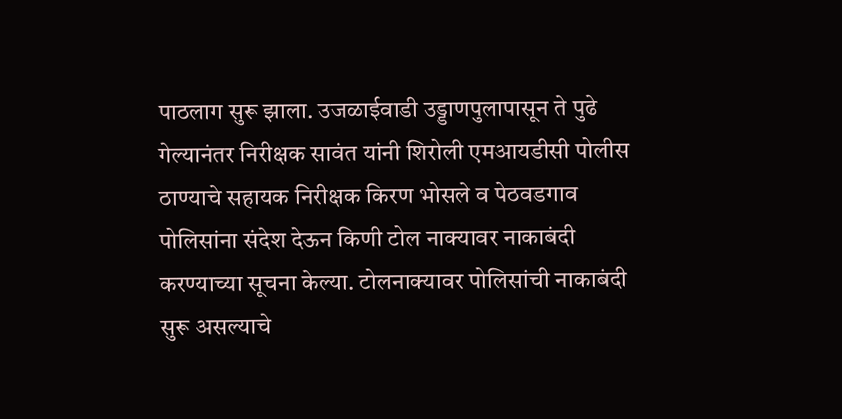पाठलाग सुरू झाला. उजळाईवाडी उड्डाणपुलापासून ते पुढे गेल्यानंतर निरीक्षक सावंत यांनी शिरोली एमआयडीसी पोलीस ठाण्याचे सहायक निरीक्षक किरण भोसले व पेठवडगाव पोलिसांना संदेश देऊन किणी टोल नाक्यावर नाकाबंदी करण्याच्या सूचना केल्या. टोलनाक्यावर पोलिसांची नाकाबंदी सुरू असल्याचे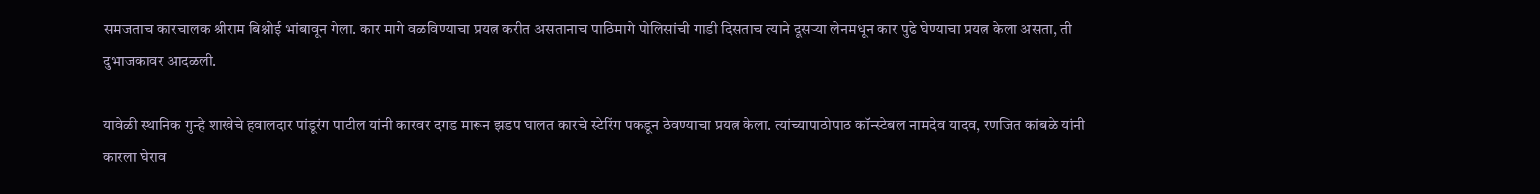समजताच कारचालक श्रीराम बिश्नोई भांबावून गेला. कार मागे वळविण्याचा प्रयत्न करीत असतानाच पाठिमागे पोलिसांची गाडी दिसताच त्याने दूसऱ्या लेनमधून कार पुढे घेण्याचा प्रयत्न केला असता, ती दुभाजकावर आदळली.

यावेळी स्थानिक गुन्हे शाखेचे हवालदार पांडूरंग पाटील यांनी कारवर दगड मारून झडप घालत कारचे स्टेरिंग पकडून ठेवण्याचा प्रयत्न केला. त्यांच्यापाठोपाठ कॉन्स्टेबल नामदेव यादव, रणजित कांबळे यांनी कारला घेराव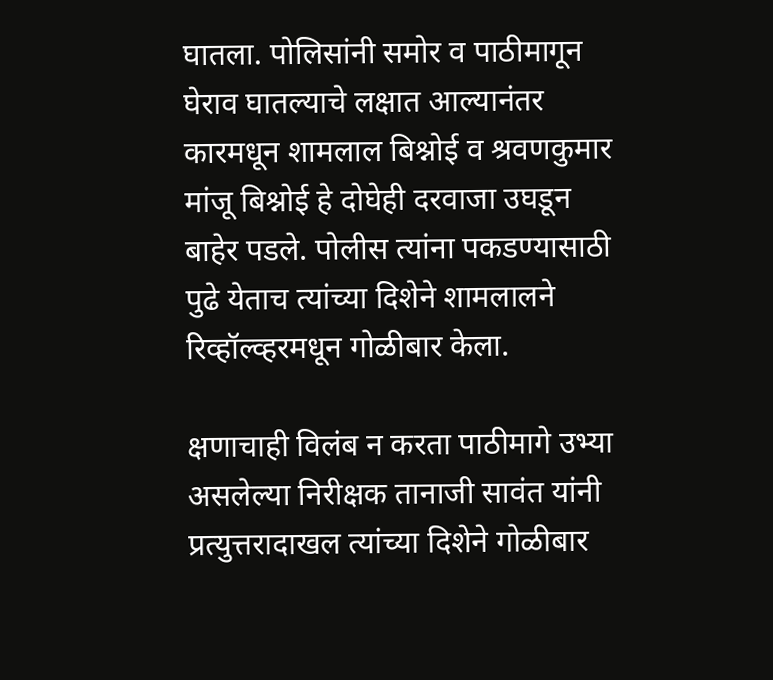घातला. पोलिसांनी समोर व पाठीमागून घेराव घातल्याचे लक्षात आल्यानंतर कारमधून शामलाल बिश्नोई व श्रवणकुमार मांजू बिश्नोई हे दोघेही दरवाजा उघडून बाहेर पडले. पोलीस त्यांना पकडण्यासाठी पुढे येताच त्यांच्या दिशेने शामलालने रिव्हॉल्व्हरमधून गोळीबार केला.

क्षणाचाही विलंब न करता पाठीमागे उभ्या असलेल्या निरीक्षक तानाजी सावंत यांनी प्रत्युत्तरादाखल त्यांच्या दिशेने गोळीबार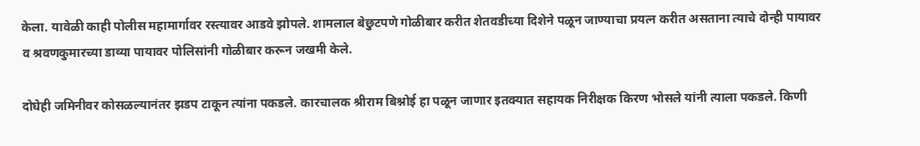केला. यावेळी काही पोलीस महामार्गावर रस्त्यावर आडवे झोपले. शामलाल बेछुटपणे गोळीबार करीत शेतवडीच्या दिशेने पळून जाण्याचा प्रयत्न करीत असताना त्याचे दोन्ही पायावर व श्रवणकुमारच्या डाव्या पायावर पोलिसांनी गोळीबार करून जखमी केले.

दोघेही जमिनीवर कोसळल्यानंतर झडप टाकून त्यांना पकडले. कारचालक श्रीराम बिश्नोई हा पळून जाणार इतक्यात सहायक निरीक्षक किरण भोसले यांनी त्याला पकडले. किणी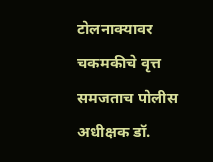टोलनाक्यावर चकमकीचे वृत्त समजताच पोलीस अधीक्षक डॉ.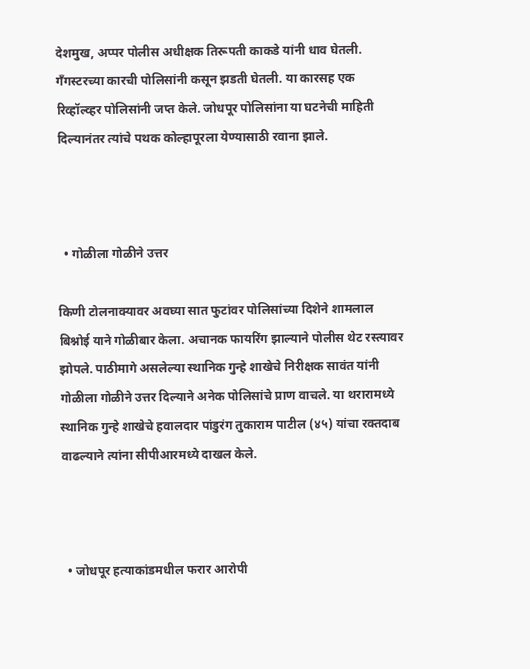देशमुख, अप्पर पोलीस अधीक्षक तिरूपती काकडे यांनी धाव घेतली. गँगस्टरच्या कारची पोलिसांनी कसून झडती घेतली. या कारसह एक रिव्हॉल्व्हर पोलिसांनी जप्त केले. जोधपूर पोलिसांना या घटनेची माहिती दिल्यानंतर त्यांचे पथक कोल्हापूरला येण्यासाठी रवाना झाले.



  • गोळीला गोळीने उत्तर

किणी टोलनाक्यावर अवघ्या सात फुटांवर पोलिसांच्या दिशेने शामलाल बिश्नोई याने गोळीबार केला. अचानक फायरिंग झाल्याने पोलीस थेट रस्त्यावर झोपले. पाठीमागे असलेल्या स्थानिक गुन्हे शाखेचे निरीक्षक सावंत यांनी गोळीला गोळीने उत्तर दिल्याने अनेक पोलिसांचे प्राण वाचले. या थरारामध्ये स्थानिक गुन्हे शाखेचे हवालदार पांडुरंग तुकाराम पाटील (४५) यांचा रक्तदाब वाढल्याने त्यांना सीपीआरमध्ये दाखल केले.



  • जोधपूर हत्याकांडमधील फरार आरोपी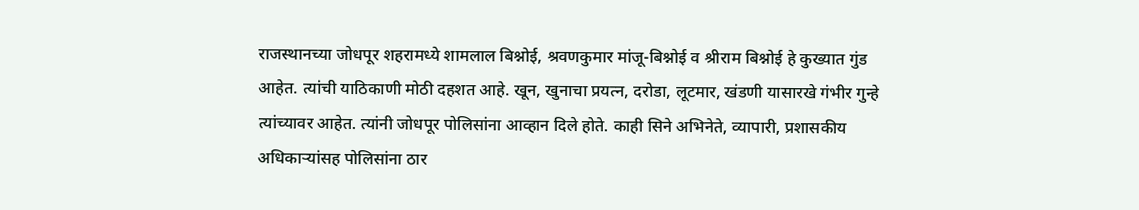राजस्थानच्या जोधपूर शहरामध्ये शामलाल बिश्नोई, श्रवणकुमार मांजू-बिश्नोई व श्रीराम बिश्नोई हे कुख्यात गुंड आहेत. त्यांची याठिकाणी मोठी दहशत आहे. खून, खुनाचा प्रयत्न, दरोडा, लूटमार, खंडणी यासारखे गंभीर गुन्हे त्यांच्यावर आहेत. त्यांनी जोधपूर पोलिसांना आव्हान दिले होते. काही सिने अभिनेते, व्यापारी, प्रशासकीय अधिकाऱ्यांसह पोलिसांना ठार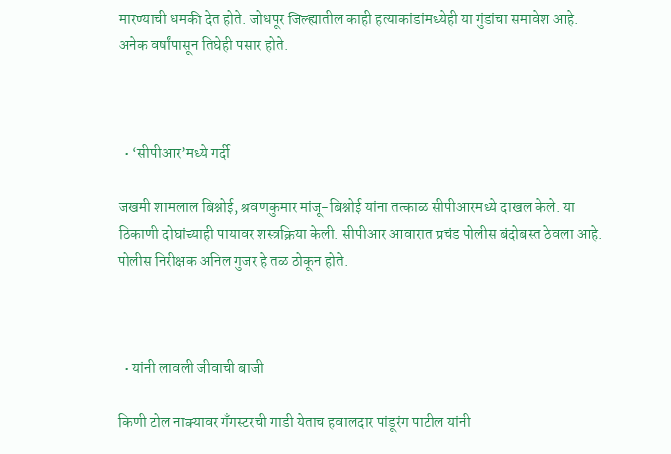मारण्याची धमकी देत होते. जोधपूर जिल्ह्यातील काही हत्याकांडांमध्येही या गुंडांचा समावेश आहे. अनेक वर्षांपासून तिघेही पसार होते.



  • ‘सीपीआर’मध्ये गर्दी

जखमी शामलाल बिश्नोई, श्रवणकुमार मांजू-बिश्नोई यांना तत्काळ सीपीआरमध्ये दाखल केले. या ठिकाणी दोघांच्याही पायावर शस्त्रक्रिया केली. सीपीआर आवारात प्रचंड पोलीस बंदोबस्त ठेवला आहे. पोलीस निरीक्षक अनिल गुजर हे तळ ठोकून होते.



  • यांनी लावली जीवाची बाजी

किणी टोल नाक्यावर गँगस्टरची गाडी येताच हवालदार पांडूरंग पाटील यांनी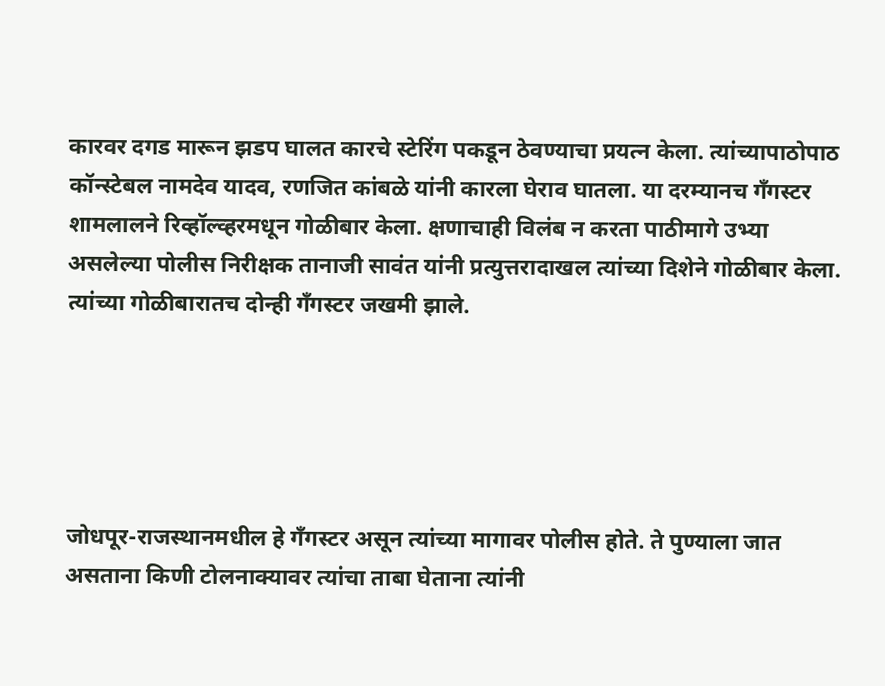कारवर दगड मारून झडप घालत कारचे स्टेरिंग पकडून ठेवण्याचा प्रयत्न केला. त्यांच्यापाठोपाठ कॉन्स्टेबल नामदेव यादव, रणजित कांबळे यांनी कारला घेराव घातला. या दरम्यानच गँगस्टर शामलालने रिव्हॉल्व्हरमधून गोळीबार केला. क्षणाचाही विलंब न करता पाठीमागे उभ्या असलेल्या पोलीस निरीक्षक तानाजी सावंत यांनी प्रत्युत्तरादाखल त्यांच्या दिशेने गोळीबार केला. त्यांच्या गोळीबारातच दोन्ही गँगस्टर जखमी झाले.





जोधपूर-राजस्थानमधील हे गँगस्टर असून त्यांच्या मागावर पोलीस होते. ते पुण्याला जात असताना किणी टोलनाक्यावर त्यांचा ताबा घेताना त्यांनी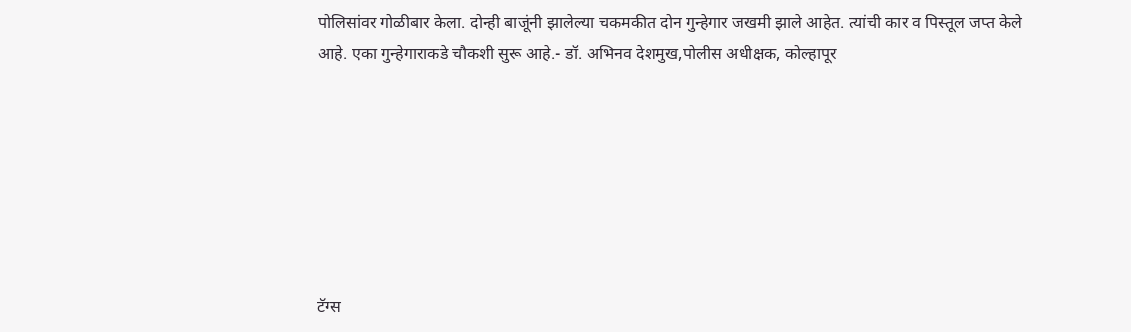पोलिसांवर गोळीबार केला. दोन्ही बाजूंनी झालेल्या चकमकीत दोन गुन्हेगार जखमी झाले आहेत. त्यांची कार व पिस्तूल जप्त केले आहे. एका गुन्हेगाराकडे चौकशी सुरू आहे.- डॉ. अभिनव देशमुख,पोलीस अधीक्षक, कोल्हापूर







टॅग्स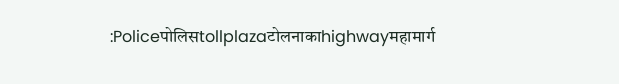:Policeपोलिसtollplazaटोलनाकाhighwayमहामार्ग